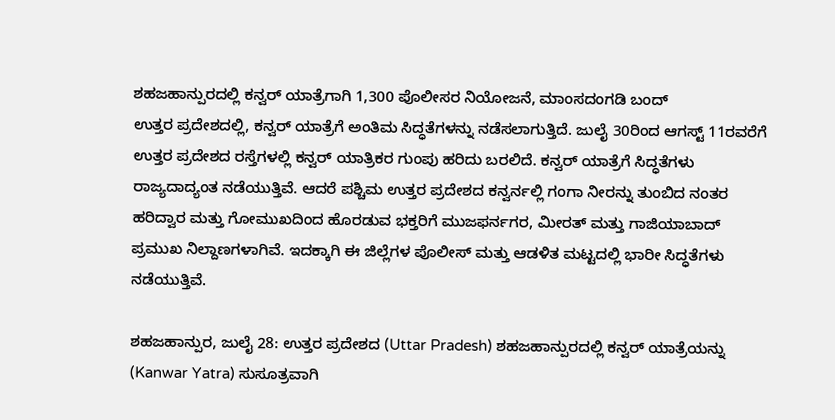ಶಹಜಹಾನ್ಪುರದಲ್ಲಿ ಕನ್ವರ್ ಯಾತ್ರೆಗಾಗಿ 1,300 ಪೊಲೀಸರ ನಿಯೋಜನೆ, ಮಾಂಸದಂಗಡಿ ಬಂದ್
ಉತ್ತರ ಪ್ರದೇಶದಲ್ಲಿ, ಕನ್ವರ್ ಯಾತ್ರೆಗೆ ಅಂತಿಮ ಸಿದ್ಧತೆಗಳನ್ನು ನಡೆಸಲಾಗುತ್ತಿದೆ. ಜುಲೈ 30ರಿಂದ ಆಗಸ್ಟ್ 11ರವರೆಗೆ ಉತ್ತರ ಪ್ರದೇಶದ ರಸ್ತೆಗಳಲ್ಲಿ ಕನ್ವರ್ ಯಾತ್ರಿಕರ ಗುಂಪು ಹರಿದು ಬರಲಿದೆ. ಕನ್ವರ್ ಯಾತ್ರೆಗೆ ಸಿದ್ಧತೆಗಳು ರಾಜ್ಯದಾದ್ಯಂತ ನಡೆಯುತ್ತಿವೆ. ಆದರೆ ಪಶ್ಚಿಮ ಉತ್ತರ ಪ್ರದೇಶದ ಕನ್ವರ್ನಲ್ಲಿ ಗಂಗಾ ನೀರನ್ನು ತುಂಬಿದ ನಂತರ ಹರಿದ್ವಾರ ಮತ್ತು ಗೋಮುಖದಿಂದ ಹೊರಡುವ ಭಕ್ತರಿಗೆ ಮುಜಫರ್ನಗರ, ಮೀರತ್ ಮತ್ತು ಗಾಜಿಯಾಬಾದ್ ಪ್ರಮುಖ ನಿಲ್ದಾಣಗಳಾಗಿವೆ. ಇದಕ್ಕಾಗಿ ಈ ಜಿಲ್ಲೆಗಳ ಪೊಲೀಸ್ ಮತ್ತು ಆಡಳಿತ ಮಟ್ಟದಲ್ಲಿ ಭಾರೀ ಸಿದ್ಧತೆಗಳು ನಡೆಯುತ್ತಿವೆ.

ಶಹಜಹಾನ್ಪುರ, ಜುಲೈ 28: ಉತ್ತರ ಪ್ರದೇಶದ (Uttar Pradesh) ಶಹಜಹಾನ್ಪುರದಲ್ಲಿ ಕನ್ವರ್ ಯಾತ್ರೆಯನ್ನು (Kanwar Yatra) ಸುಸೂತ್ರವಾಗಿ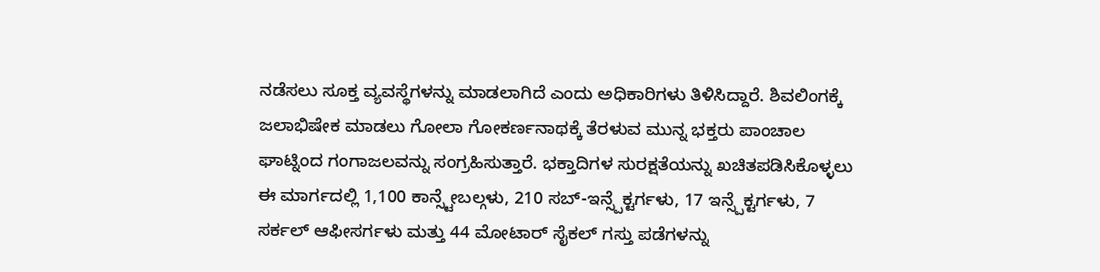ನಡೆಸಲು ಸೂಕ್ತ ವ್ಯವಸ್ಥೆಗಳನ್ನು ಮಾಡಲಾಗಿದೆ ಎಂದು ಅಧಿಕಾರಿಗಳು ತಿಳಿಸಿದ್ದಾರೆ. ಶಿವಲಿಂಗಕ್ಕೆ ಜಲಾಭಿಷೇಕ ಮಾಡಲು ಗೋಲಾ ಗೋಕರ್ಣನಾಥಕ್ಕೆ ತೆರಳುವ ಮುನ್ನ ಭಕ್ತರು ಪಾಂಚಾಲ ಘಾಟ್ನಿಂದ ಗಂಗಾಜಲವನ್ನು ಸಂಗ್ರಹಿಸುತ್ತಾರೆ. ಭಕ್ತಾದಿಗಳ ಸುರಕ್ಷತೆಯನ್ನು ಖಚಿತಪಡಿಸಿಕೊಳ್ಳಲು ಈ ಮಾರ್ಗದಲ್ಲಿ 1,100 ಕಾನ್ಸ್ಟೇಬಲ್ಗಳು, 210 ಸಬ್-ಇನ್ಸ್ಪೆಕ್ಟರ್ಗಳು, 17 ಇನ್ಸ್ಪೆಕ್ಟರ್ಗಳು, 7 ಸರ್ಕಲ್ ಆಫೀಸರ್ಗಳು ಮತ್ತು 44 ಮೋಟಾರ್ ಸೈಕಲ್ ಗಸ್ತು ಪಡೆಗಳನ್ನು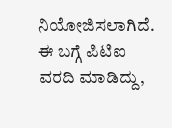ನಿಯೋಜಿಸಲಾಗಿದೆ.
ಈ ಬಗ್ಗೆ ಪಿಟಿಐ ವರದಿ ಮಾಡಿದ್ದು,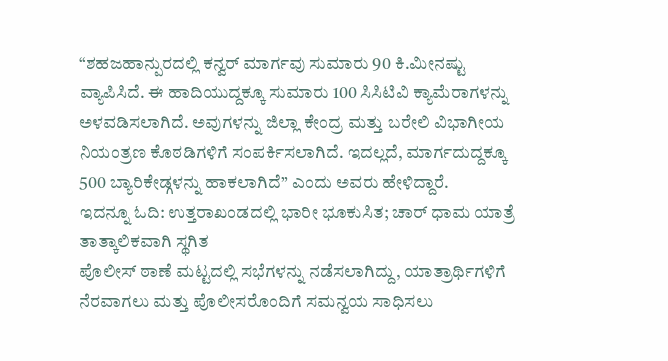“ಶಹಜಹಾನ್ಪುರದಲ್ಲಿ ಕನ್ವರ್ ಮಾರ್ಗವು ಸುಮಾರು 90 ಕಿ.ಮೀನಷ್ಟು ವ್ಯಾಪಿಸಿದೆ. ಈ ಹಾದಿಯುದ್ದಕ್ಕೂ ಸುಮಾರು 100 ಸಿಸಿಟಿವಿ ಕ್ಯಾಮೆರಾಗಳನ್ನು ಅಳವಡಿಸಲಾಗಿದೆ. ಅವುಗಳನ್ನು ಜಿಲ್ಲಾ ಕೇಂದ್ರ ಮತ್ತು ಬರೇಲಿ ವಿಭಾಗೀಯ ನಿಯಂತ್ರಣ ಕೊಠಡಿಗಳಿಗೆ ಸಂಪರ್ಕಿಸಲಾಗಿದೆ. ಇದಲ್ಲದೆ, ಮಾರ್ಗದುದ್ದಕ್ಕೂ 500 ಬ್ಯಾರಿಕೇಡ್ಗಳನ್ನು ಹಾಕಲಾಗಿದೆ” ಎಂದು ಅವರು ಹೇಳಿದ್ದಾರೆ.
ಇದನ್ನೂ ಓದಿ: ಉತ್ತರಾಖಂಡದಲ್ಲಿ ಭಾರೀ ಭೂಕುಸಿತ; ಚಾರ್ ಧಾಮ ಯಾತ್ರೆ ತಾತ್ಕಾಲಿಕವಾಗಿ ಸ್ಥಗಿತ
ಪೊಲೀಸ್ ಠಾಣೆ ಮಟ್ಟದಲ್ಲಿ ಸಭೆಗಳನ್ನು ನಡೆಸಲಾಗಿದ್ದು, ಯಾತ್ರಾರ್ಥಿಗಳಿಗೆ ನೆರವಾಗಲು ಮತ್ತು ಪೊಲೀಸರೊಂದಿಗೆ ಸಮನ್ವಯ ಸಾಧಿಸಲು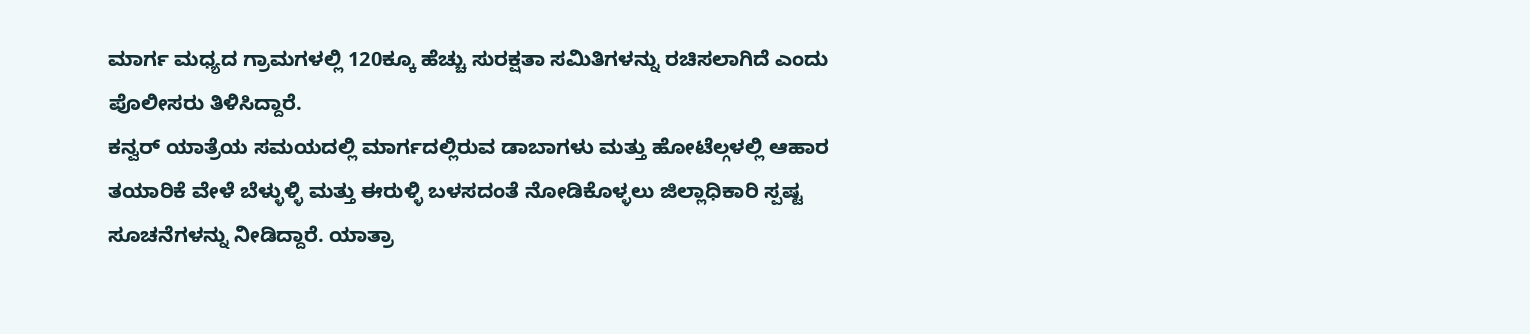ಮಾರ್ಗ ಮಧ್ಯದ ಗ್ರಾಮಗಳಲ್ಲಿ 120ಕ್ಕೂ ಹೆಚ್ಚು ಸುರಕ್ಷತಾ ಸಮಿತಿಗಳನ್ನು ರಚಿಸಲಾಗಿದೆ ಎಂದು ಪೊಲೀಸರು ತಿಳಿಸಿದ್ದಾರೆ.
ಕನ್ವರ್ ಯಾತ್ರೆಯ ಸಮಯದಲ್ಲಿ ಮಾರ್ಗದಲ್ಲಿರುವ ಡಾಬಾಗಳು ಮತ್ತು ಹೋಟೆಲ್ಗಳಲ್ಲಿ ಆಹಾರ ತಯಾರಿಕೆ ವೇಳೆ ಬೆಳ್ಳುಳ್ಳಿ ಮತ್ತು ಈರುಳ್ಳಿ ಬಳಸದಂತೆ ನೋಡಿಕೊಳ್ಳಲು ಜಿಲ್ಲಾಧಿಕಾರಿ ಸ್ಪಷ್ಟ ಸೂಚನೆಗಳನ್ನು ನೀಡಿದ್ದಾರೆ. ಯಾತ್ರಾ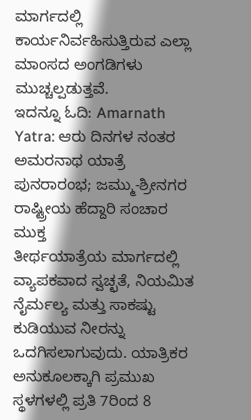ಮಾರ್ಗದಲ್ಲಿ ಕಾರ್ಯನಿರ್ವಹಿಸುತ್ತಿರುವ ಎಲ್ಲಾ ಮಾಂಸದ ಅಂಗಡಿಗಳು ಮುಚ್ಚಲ್ಪಡುತ್ತವೆ.
ಇದನ್ನೂ ಓದಿ: Amarnath Yatra: ಆರು ದಿನಗಳ ನಂತರ ಅಮರನಾಥ ಯಾತ್ರೆ ಪುನರಾರಂಭ; ಜಮ್ಮು-ಶ್ರೀನಗರ ರಾಷ್ಟ್ರೀಯ ಹೆದ್ದಾರಿ ಸಂಚಾರ ಮುಕ್ತ
ತೀರ್ಥಯಾತ್ರೆಯ ಮಾರ್ಗದಲ್ಲಿ ವ್ಯಾಪಕವಾದ ಸ್ವಚ್ಛತೆ, ನಿಯಮಿತ ನೈರ್ಮಲ್ಯ ಮತ್ತು ಸಾಕಷ್ಟು ಕುಡಿಯುವ ನೀರನ್ನು ಒದಗಿಸಲಾಗುವುದು. ಯಾತ್ರಿಕರ ಅನುಕೂಲಕ್ಕಾಗಿ ಪ್ರಮುಖ ಸ್ಥಳಗಳಲ್ಲಿ ಪ್ರತಿ 7ರಿಂದ 8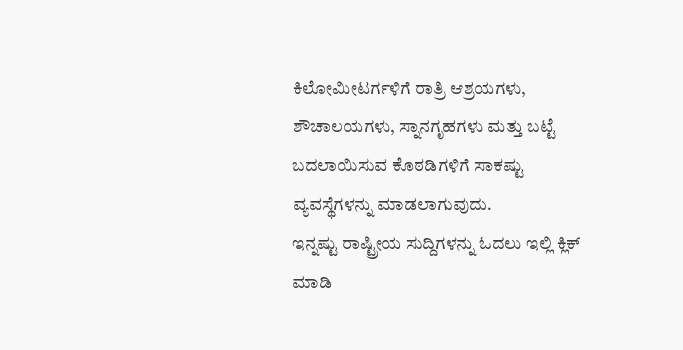ಕಿಲೋಮೀಟರ್ಗಳಿಗೆ ರಾತ್ರಿ ಆಶ್ರಯಗಳು, ಶೌಚಾಲಯಗಳು, ಸ್ನಾನಗೃಹಗಳು ಮತ್ತು ಬಟ್ಟೆ ಬದಲಾಯಿಸುವ ಕೊಠಡಿಗಳಿಗೆ ಸಾಕಷ್ಟು ವ್ಯವಸ್ಥೆಗಳನ್ನು ಮಾಡಲಾಗುವುದು.
ಇನ್ನಷ್ಟು ರಾಷ್ಟ್ರೀಯ ಸುದ್ದಿಗಳನ್ನು ಓದಲು ಇಲ್ಲಿ ಕ್ಲಿಕ್ ಮಾಡಿ